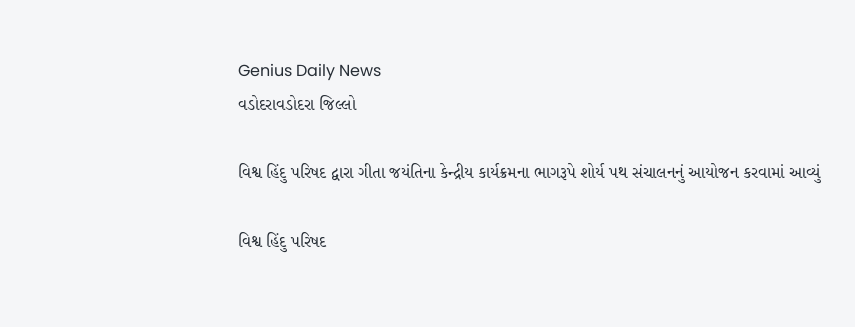Genius Daily News
વડોદરાવડોદરા જિલ્લો

વિશ્વ હિંદુ પરિષદ દ્વારા ગીતા જયંતિના કેન્દ્રીય કાર્યક્રમના ભાગરૂપે શોર્ય પથ સંચાલનનું આયોજન કરવામાં આવ્યું

વિશ્વ હિંદુ પરિષદ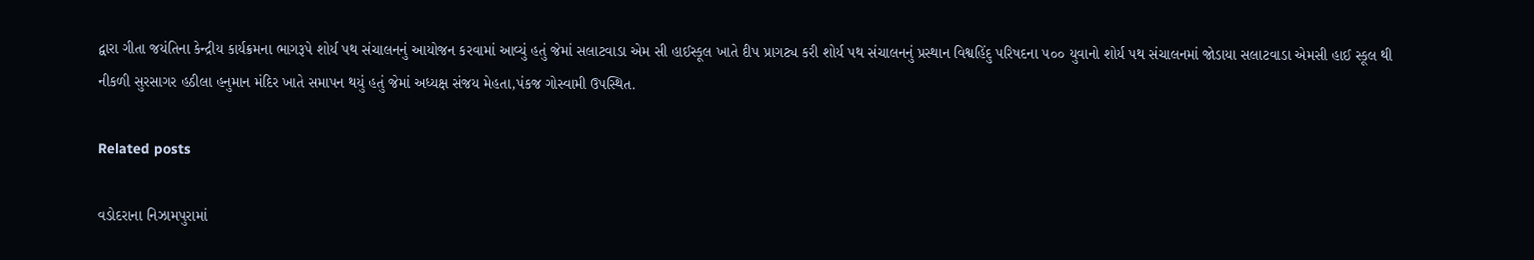દ્વારા ગીતા જયંતિના કેન્દ્રીય કાર્યક્રમના ભાગરૂપે શોર્ય પથ સંચાલનનું આયોજન કરવામાં આવ્યું હતું જેમાં સલાટવાડા એમ સી હાઈસ્કૂલ ખાતે દીપ પ્રાગટ્ય કરી શોર્ય પથ સંચાલનનું પ્રસ્થાન વિશ્વહિંદુ પરિષદના ૫૦૦ યુવાનો શોર્ય પથ સંચાલનમાં જોડાયા સલાટવાડા એમસી હાઈ સ્કૂલ થી નીકળી સુરસાગર હઠીલા હનુમાન મંદિર ખાતે સમાપન થયું હતું જેમાં અધ્યક્ષ સંજય મેહતા,પંકજ ગોસ્વામી ઉપસ્થિત.

Related posts

વડોદરાના નિઝામપુરામાં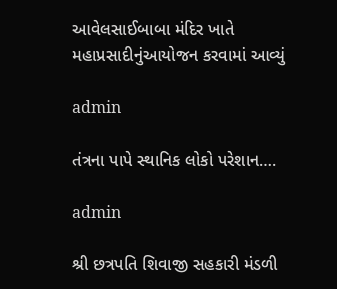આવેલસાઈબાબા મંદિર ખાતે મહાપ્રસાદીનુંઆયોજન કરવામાં આવ્યું

admin

તંત્રના પાપે સ્થાનિક લોકો પરેશાન….

admin

શ્રી છત્રપતિ શિવાજી સહકારી મંડળી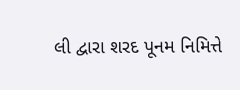લી દ્વારા શરદ પૂનમ નિમિત્તે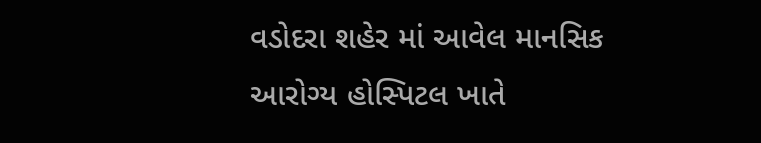વડોદરા શહેર માં આવેલ માનસિક આરોગ્ય હોસ્પિટલ ખાતે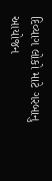દિવ્યાગ લોકો માટે ગરબાનુ આયોજન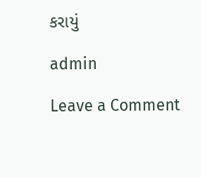કરાયું

admin

Leave a Comment